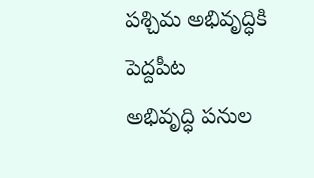పశ్చిమ అభివృద్ధికి పెద్దపీట
అభివృద్ధి పనుల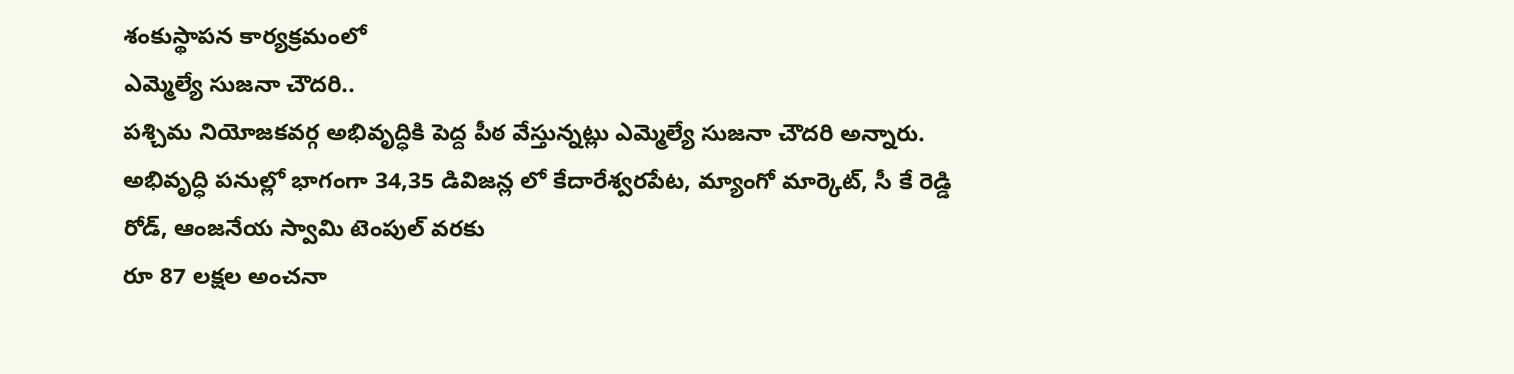శంకుస్థాపన కార్యక్రమంలో
ఎమ్మెల్యే సుజనా చౌదరి..
పశ్చిమ నియోజకవర్గ అభివృద్ధికి పెద్ద పీఠ వేస్తున్నట్లు ఎమ్మెల్యే సుజనా చౌదరి అన్నారు.
అభివృద్ధి పనుల్లో భాగంగా 34,35 డివిజన్ల లో కేదారేశ్వరపేట, మ్యాంగో మార్కెట్, సీ కే రెడ్డి రోడ్, ఆంజనేయ స్వామి టెంపుల్ వరకు
రూ 87 లక్షల అంచనా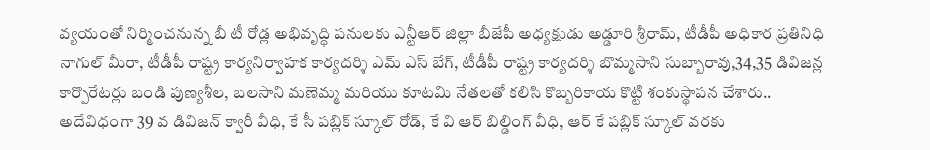వ్యయంతో నిర్మించనున్న బీ టీ రోడ్ల అభివృద్ధి పనులకు ఎన్టీఆర్ జిల్లా బీజేపీ అధ్యక్షుడు అడ్డూరి శ్రీరామ్, టీడీపీ అధికార ప్రతినిధి నాగుల్ మీరా, టీడీపీ రాష్ట్ర కార్యనిర్వాహక కార్యదర్శి ఎమ్ ఎస్ బేగ్, టీడీపీ రాష్ట్ర కార్యదర్శి బొమ్మసాని సుబ్బారావు,34,35 డివిజన్ల కార్పొరేటర్లు బండి పుణ్యశీల, బలసాని మణెమ్మ మరియు కూటమి నేతలతో కలిసి కొబ్బరికాయ కొట్టి శంకుస్థాపన చేశారు..
అదేవిధంగా 39 వ డివిజన్ క్వారీ వీధి, కే సీ పబ్లిక్ స్కూల్ రోడ్, కే వి ఆర్ బిల్డింగ్ వీధి, ఆర్ కే పబ్లిక్ స్కూల్ వరకు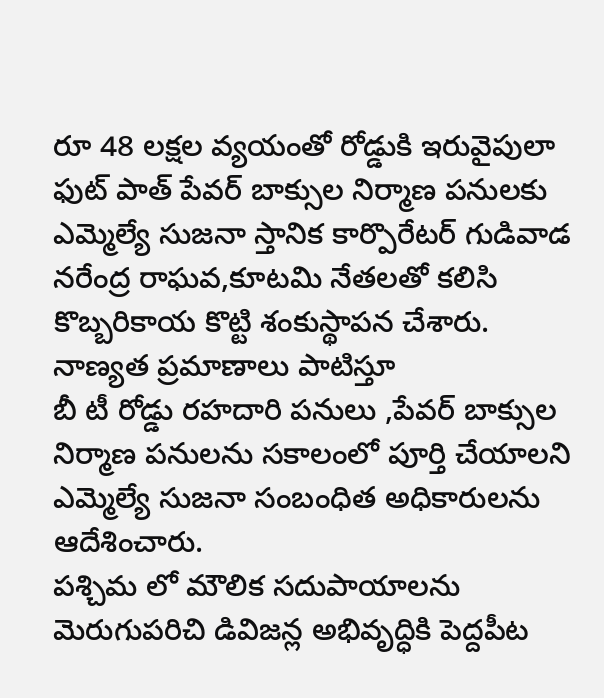రూ 48 లక్షల వ్యయంతో రోడ్డుకి ఇరువైపులా ఫుట్ పాత్ పేవర్ బాక్సుల నిర్మాణ పనులకు ఎమ్మెల్యే సుజనా స్తానిక కార్పొరేటర్ గుడివాడ నరేంద్ర రాఘవ,కూటమి నేతలతో కలిసి కొబ్బరికాయ కొట్టి శంకుస్థాపన చేశారు.
నాణ్యత ప్రమాణాలు పాటిస్తూ
బీ టీ రోడ్డు రహదారి పనులు ,పేవర్ బాక్సుల నిర్మాణ పనులను సకాలంలో పూర్తి చేయాలని ఎమ్మెల్యే సుజనా సంబంధిత అధికారులను ఆదేశించారు.
పశ్చిమ లో మౌలిక సదుపాయాలను మెరుగుపరిచి డివిజన్ల అభివృద్ధికి పెద్దపీట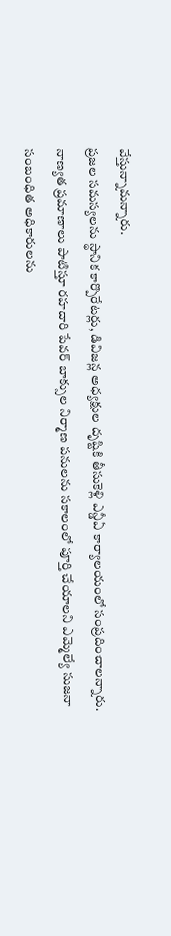వేస్తున్నామన్నారు.
ప్రజల సమస్యలను స్థానిక కార్పొరేటర్లు, డివిజన్ల అధ్యక్షుల దృష్టికి తీసుకెళ్లి ఎన్డీఏ కార్యాలయంలో సంప్రదించాలన్నారు.
నాణ్యత ప్రమాణాలు పాటిస్తూ రహదారి పేవర్ బాక్సుల నిర్మాణ పనులను సకాలంలో పూర్తి చేయాలని ఎమ్మెల్యే సుజనా సంబంధిత అధికారులను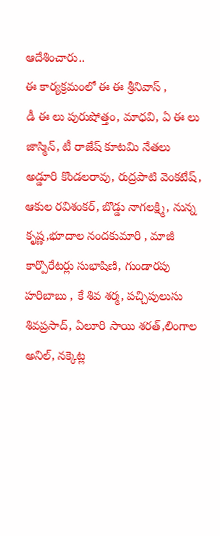ఆదేశించారు..
ఈ కార్యక్రమంలో ఈ ఈ శ్రీనివాస్ ,
డీ ఈ లు పురుషోత్తం, మాధవి, ఏ ఈ లు జాస్మిన్, టీ రాజేష్ కూటమి నేతలు అడ్డూరి కొండలరావు, రుద్రపాటి వెంకటేష్, ఆకుల రవిశంకర్, బొడ్డు నాగలక్ష్మి, నున్న కృష్ణ,భూదాల నందకుమారి , మాజీ కార్పొరేటర్లు సుభాషిణి, గుండారపు హరిబాబు , కే శివ శర్మ, పచ్చిపులుసు శివప్రసాద్, ఏలూరి సాయి శరత్,లింగాల అనిల్, నక్కెట్ల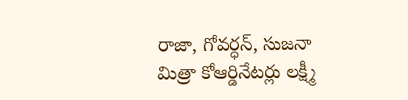రాజా, గోవర్ధన్, సుజనా మిత్రా కోఆర్డినేటర్లు లక్ష్మీ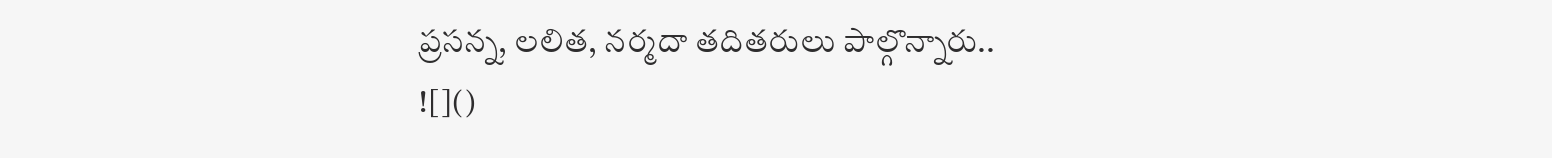ప్రసన్న, లలిత, నర్మదా తదితరులు పాల్గొన్నారు..
![]()